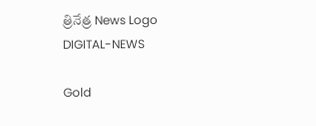త్రినేత్ర News Logo
DIGITAL-NEWS

Gold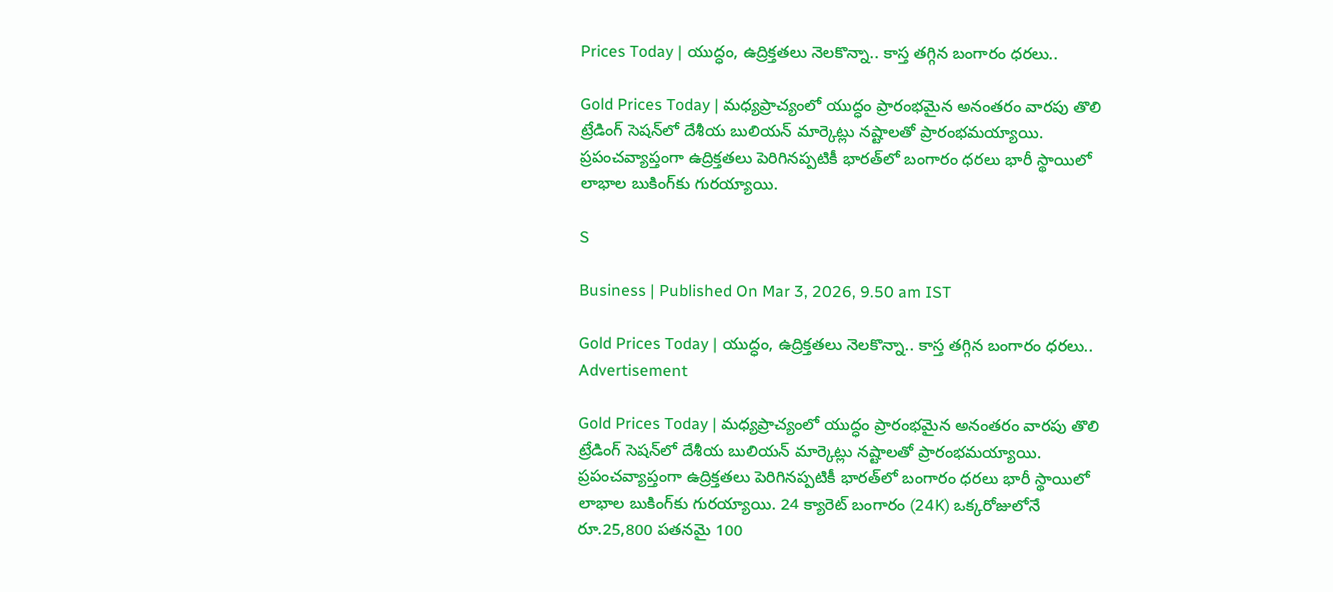Prices Today | యుద్ధం, ఉద్రిక్త‌త‌లు నెల‌కొన్నా.. కాస్త త‌గ్గిన బంగారం ధ‌ర‌లు..

Gold Prices Today | మధ్యప్రాచ్యంలో యుద్ధం ప్రారంభమైన అనంతరం వారపు తొలి ట్రేడింగ్ సెషన్‌లో దేశీయ బులియన్ మార్కెట్లు నష్టాలతో ప్రారంభమయ్యాయి. ప్రపంచవ్యాప్తంగా ఉద్రిక్తతలు పెరిగినప్పటికీ భారత్‌లో బంగారం ధరలు భారీ స్థాయిలో లాభాల బుకింగ్‌కు గుర‌య్యాయి.

S

Business | Published On Mar 3, 2026, 9.50 am IST

Gold Prices Today | యుద్ధం, ఉద్రిక్త‌త‌లు నెల‌కొన్నా.. కాస్త త‌గ్గిన బంగారం ధ‌ర‌లు..
Advertisement

Gold Prices Today | మధ్యప్రాచ్యంలో యుద్ధం ప్రారంభమైన అనంతరం వారపు తొలి ట్రేడింగ్ సెషన్‌లో దేశీయ బులియన్ మార్కెట్లు నష్టాలతో ప్రారంభమయ్యాయి. ప్రపంచవ్యాప్తంగా ఉద్రిక్తతలు పెరిగినప్పటికీ భారత్‌లో బంగారం ధరలు భారీ స్థాయిలో లాభాల బుకింగ్‌కు గుర‌య్యాయి. 24 క్యారెట్ బంగారం (24K) ఒక్కరోజులోనే రూ.25,800 పతనమై 100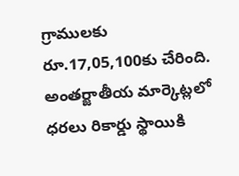గ్రాములకు రూ.17,05,100కు చేరింది. అంతర్జాతీయ మార్కెట్లలో ధరలు రికార్డు స్థాయికి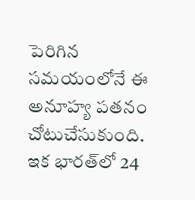పెరిగిన‌ సమయంలోనే ఈ అనూహ్య‌ పతనం చోటుచేసుకుంది. ఇక భారత్‌లో 24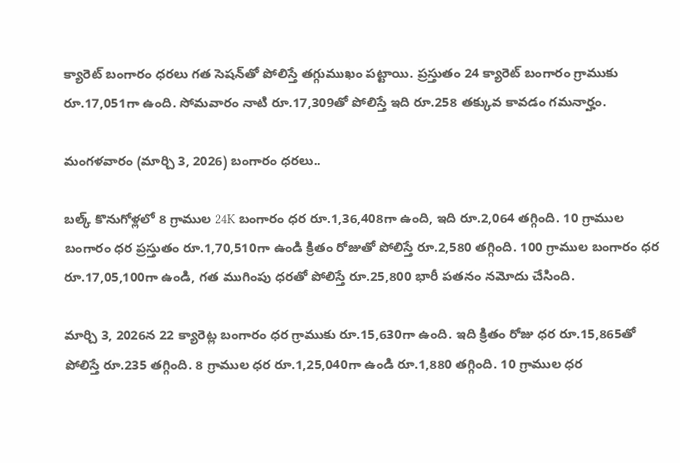క్యారెట్ బంగారం ధరలు గత సెషన్‌తో పోలిస్తే తగ్గుముఖం పట్టాయి. ప్రస్తుతం 24 క్యారెట్ బంగారం గ్రాముకు రూ.17,051గా ఉంది. సోమ‌వారం నాటి రూ.17,309తో పోలిస్తే ఇది రూ.258 తక్కువ కావ‌డం గ‌మ‌నార్హం.

మంగ‌ళ‌వారం (మార్చి 3, 2026) బంగారం ధ‌ర‌లు..

బల్క్ కొనుగోళ్లలో 8 గ్రాముల 24K బంగారం ధర రూ.1,36,408గా ఉంది, ఇది రూ.2,064 త‌గ్గింది. 10 గ్రాముల బంగారం ధర ప్రస్తుతం రూ.1,70,510గా ఉండి క్రితం రోజుతో పోలిస్తే రూ.2,580 తగ్గింది. 100 గ్రాముల బంగారం ధర రూ.17,05,100గా ఉండి, గత ముగింపు ధరతో పోలిస్తే రూ.25,800 భారీ పతనం నమోదు చేసింది.

మార్చి 3, 2026న 22 క్యారెట్ల‌ బంగారం ధ‌ర‌ గ్రాముకు రూ.15,630గా ఉంది. ఇది క్రితం రోజు ధ‌ర‌ రూ.15,865తో పోలిస్తే రూ.235 తగ్గింది. 8 గ్రాముల ధర రూ.1,25,040గా ఉండి రూ.1,880 తగ్గింది. 10 గ్రాముల ధర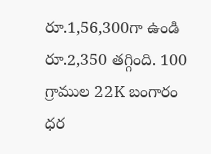రూ.1,56,300గా ఉండి రూ.2,350 తగ్గింది. 100 గ్రాముల 22K బంగారం ధర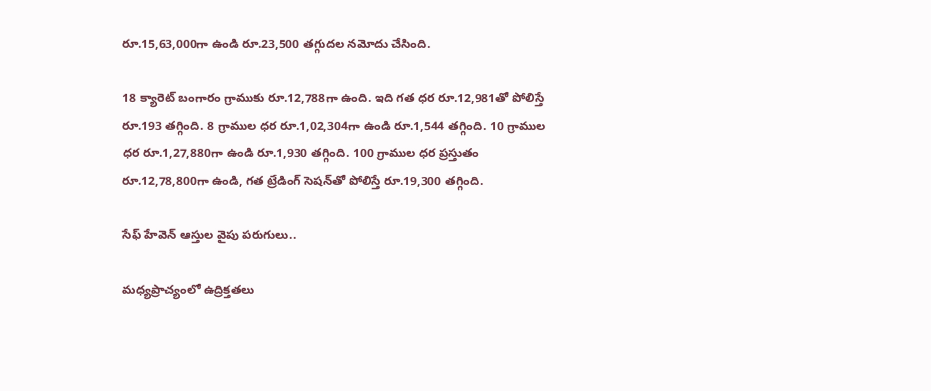రూ.15,63,000గా ఉండి రూ.23,500 తగ్గుదల నమోదు చేసింది.

18 క్యారెట్ బంగారం గ్రాముకు రూ.12,788గా ఉంది. ఇది గత ధర రూ.12,981తో పోలిస్తే రూ.193 తగ్గింది. 8 గ్రాముల ధర రూ.1,02,304గా ఉండి రూ.1,544 తగ్గింది. 10 గ్రాముల ధర రూ.1,27,880గా ఉండి రూ.1,930 తగ్గింది. 100 గ్రాముల ధర ప్రస్తుతం రూ.12,78,800గా ఉండి, గత ట్రేడింగ్ సెషన్‌తో పోలిస్తే రూ.19,300 తగ్గింది.

సేఫ్ హేవెన్ ఆస్తుల వైపు ప‌రుగులు..

మధ్యప్రాచ్యంలో ఉద్రిక్తతలు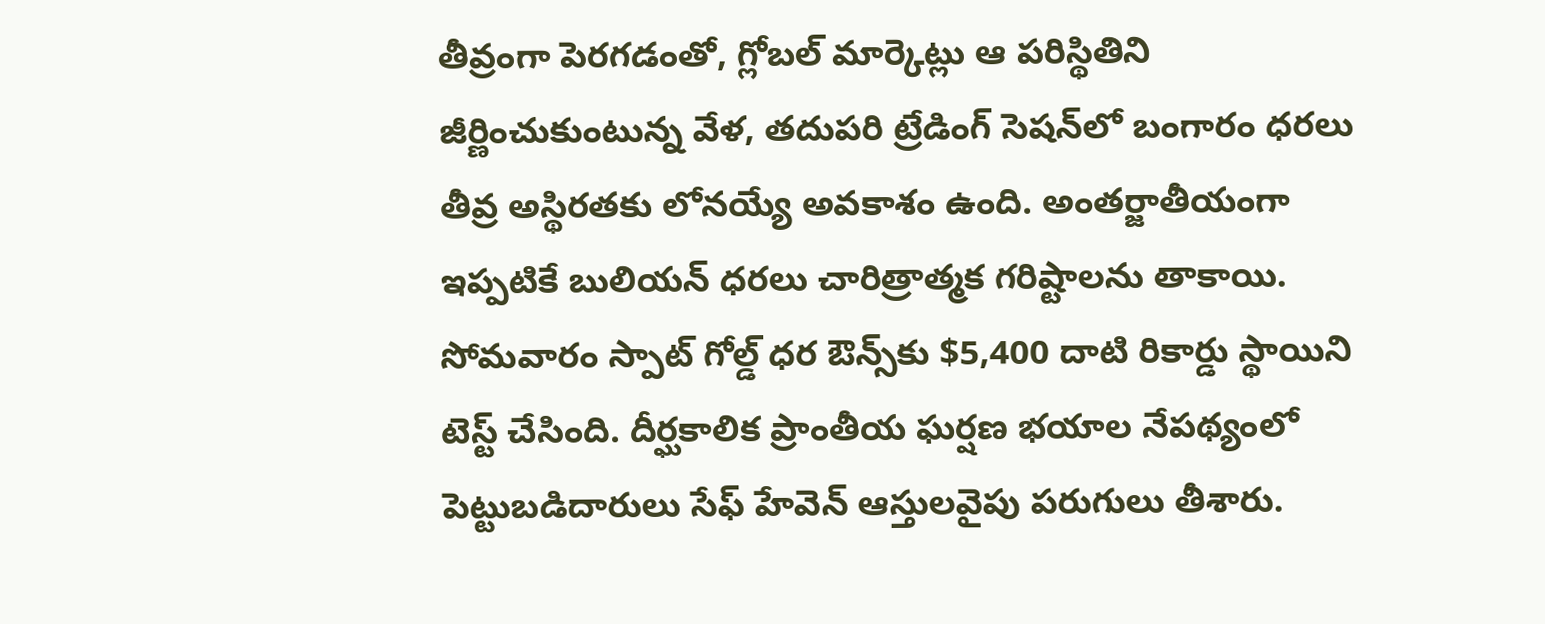తీవ్రంగా పెరగడంతో, గ్లోబల్ మార్కెట్లు ఆ పరిస్థితిని జీర్ణించుకుంటున్న వేళ, తదుపరి ట్రేడింగ్ సెషన్‌లో బంగారం ధరలు తీవ్ర అస్థిరతకు లోనయ్యే అవకాశం ఉంది. అంతర్జాతీయంగా ఇప్పటికే బులియన్ ధరలు చారిత్రాత్మక గరిష్టాలను తాకాయి. సోమవారం స్పాట్ గోల్డ్ ధర ఔన్స్‌కు $5,400 దాటి రికార్డు స్థాయిని టెస్ట్ చేసింది. దీర్ఘకాలిక ప్రాంతీయ ఘర్షణ భయాల నేపథ్యంలో పెట్టుబడిదారులు సేఫ్ హేవెన్ ఆస్తులవైపు పరుగులు తీశారు.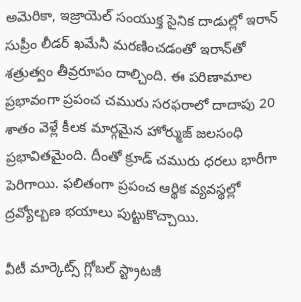అమెరికా, ఇజ్రాయెల్ సంయుక్త సైనిక దాడుల్లో ఇరాన్ సుప్రీం లీడర్ ఖ‌మేనీ మరణించ‌డంతో ఇరాన్‌తో శత్రుత్వం తీవ్రరూపం దాల్చింది. ఈ పరిణామాల ప్రభావంగా ప్రపంచ చమురు సరఫరాలో దాదాపు 20 శాతం వెళ్లే కీలక మార్గమైన హోర్ముజ్ జలసంధి ప్రభావితమైంది. దీంతో క్రూడ్ చమురు ధరలు భారీగా పెరిగాయి. ఫలితంగా ప్రపంచ ఆర్థిక వ్యవస్థల్లో ద్రవ్యోల్బణ భయాలు పుట్టుకొచ్చాయి.

వీటీ మార్కెట్స్ గ్లోబల్ స్ట్రాటజీ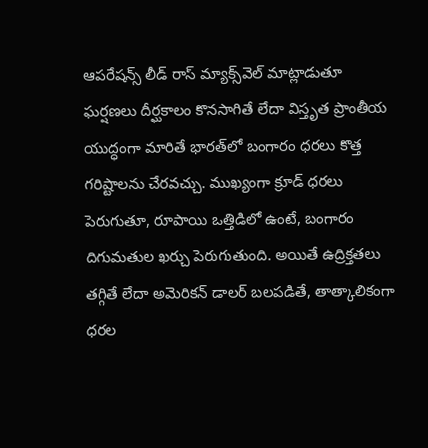ఆపరేషన్స్ లీడ్ రాస్ మ్యాక్స్‌వెల్ మాట్లాడుతూ ఘర్షణలు దీర్ఘకాలం కొనసాగితే లేదా విస్తృత ప్రాంతీయ యుద్ధంగా మారితే భారత్‌లో బంగారం ధరలు కొత్త గరిష్టాలను చేర‌వచ్చు. ముఖ్యంగా క్రూడ్ ధరలు పెరుగుతూ, రూపాయి ఒత్తిడిలో ఉంటే, బంగారం దిగుమతుల ఖర్చు పెరుగుతుంది. అయితే ఉద్రిక్తతలు తగ్గితే లేదా అమెరికన్ డాలర్ బలపడితే, తాత్కాలికంగా ధరల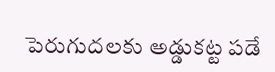పెరుగుదలకు అడ్డుకట్ట పడే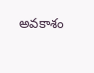అవ‌కాశం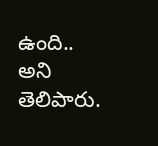ఉంది.. అని తెలిపారు.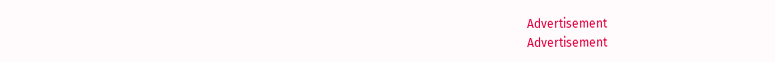Advertisement
Advertisement